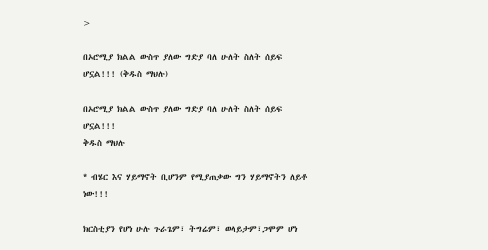>

በኦሮሚያ ክልል ውስጥ ያለው ግድያ ባለ ሁለት ስለት ሰይፍ ሆኗል!!! (ቅዱስ ማህሉ)

በኦሮሚያ ክልል ውስጥ ያለው ግድያ ባለ ሁለት ስለት ሰይፍ ሆኗል!!!
ቅዱስ ማህሉ

* ብሄር እና ሃይማኖት ቢሆንም የሚያጠቃው ግን ሃይማኖትን ለይቶ ነው!!!

ክርስቲያን የሆነ ሁሉ ጉራጌም፣ ትግሬም፣ ወላይታም፣ጋሞም ሆነ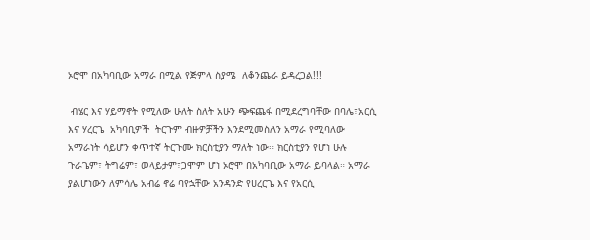ኦሮሞ በአካባቢው አማራ በሚል የጅምላ ስያሜ  ለቆንጨራ ይዳረጋል!!!

 ብሄር እና ሃይማኖት የሚለው ሁለት ስለት አሁን ጭፍጨፋ በሚደረግባቸው በባሌ፣አርሲ እና ሃረርጌ  አካባቢዎች  ትርጉም ብዙዎቻችን እንደሚመስለን አማራ የሚባለው አማራነት ሳይሆን ቀጥተኛ ትርጉሙ ክርስቲያን ማለት ነው። ክርስቲያን የሆነ ሁሉ ጉራጌም፣ ትግሬም፣ ወላይታም፣ጋሞም ሆነ ኦሮሞ በአካባቢው አማራ ይባላል። አማራ ያልሆነውን ለምሳሌ አብሬ ኖሬ ባየኋቸው አንዳንድ የሀረርጌ እና የአርሲ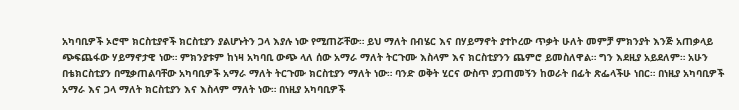አካባቢዎች ኦሮሞ ክርስቲያኖች ክርስቲያን ያልሆኑትን ጋላ እያሉ ነው የሚጠሯቸው። ይህ ማለት በብሄር እና በሃይማኖት ያተኮረው ጥቃት ሁለት መምቻ ምክንያት እንጅ አጠቃላይ ጭፍጨፋው ሃይማኖታዊ ነው። ምክንያቱም ከነዛ አካባቢ ውጭ ላለ ሰው አማራ ማለት ትርጉሙ እስላም እና ክርስቲያንን ጨምሮ ይመስለዋል። ግን እደዚያ አይደለም። አሁን በቴክርስቲያን በሚቃጠልባቸው አካባቢዎች አማራ ማለት ትርጉሙ ክርስቲያን ማለት ነው። ባንድ ወቅት ሂርና ውስጥ ያጋጠመኝን ከወራት በፊት ጽፌላችሁ ነበር። በነዚያ አካባቢዎች አማራ እና ጋላ ማለት ክርስቲያን እና እስላም ማለት ነው። በነዚያ አካባቢዎች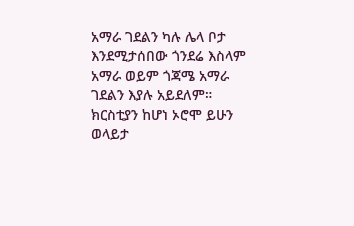አማራ ገደልን ካሉ ሌላ ቦታ እንደሚታሰበው ጎንደሬ እስላም አማራ ወይም ጎጃሜ አማራ ገደልን እያሉ አይደለም። ክርስቲያን ከሆነ ኦሮሞ ይሁን ወላይታ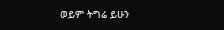ወይም ትግሬ ይሁን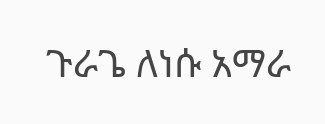ጉራጌ ለነሱ አማራ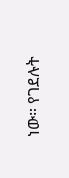ነው። የገደሉት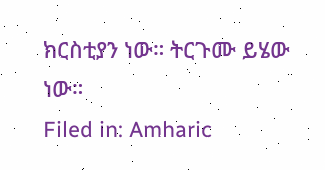ክርስቲያን ነው። ትርጉሙ ይሄው ነው።
Filed in: Amharic